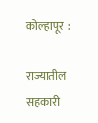कोल्हापूर  :

राज्यातील सहकारी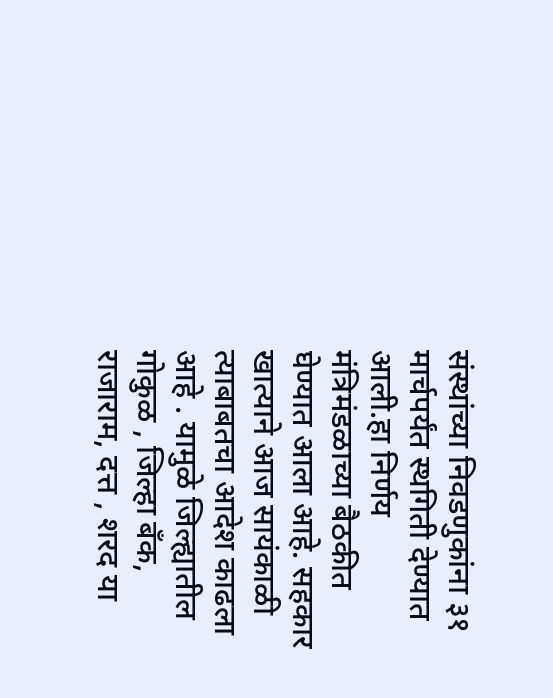संस्थांच्या निवडणुकांना ३१ मार्चपर्यंत स्थगिती देण्यात आली.हा निर्णय मंत्रिमंडळाच्या बैठकीत घेण्यात आला आहे. सहकार खात्याने आज सायंकाळी त्याबाबतचा आदेश काढला आहे . यामुळे जिल्ह्यातील गोकुळ , जिल्हा बॅंक, राजाराम, दत्त , शरद या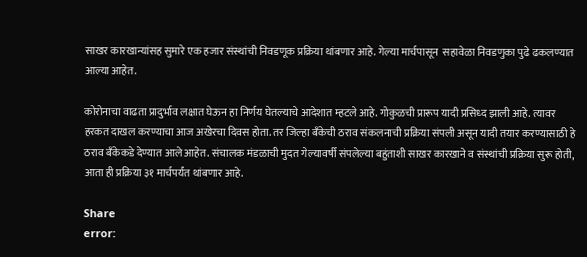साखर कारखान्यांसह सुमारे एक हजार संस्थांची निवडणूक प्रक्रिया थांबणार आहे. गेल्या मार्चपासून  सहावेळा निवडणुका पुढे ढकलण्यात आल्या आहेत.

कोरोनाचा वाढता प्रादुर्भाव लक्षात घेऊन हा निर्णय घेतल्याचे आदेशात म्हटले आहे. गोकुळची प्रारूप यादी प्रसिध्द झाली आहे. त्यावर हरकत दाखल करण्याचा आज अखेरचा दिवस होता. तर जिल्हा बॅंकेची ठराव संकलनाची प्रक्रिया संपली असून यादी तयार करण्यासाठी हे ठराव बॅंकेकडे देण्यात आले आहेत. संचालक मंडळाची मुदत गेल्यावर्षी संपलेल्या बहुंताशी साखर कारखाने व संस्थांची प्रक्रिया सुरू होती, आता ही प्रक्रिया ३१ मार्चपर्यंत थांबणार आहे.

Share
error: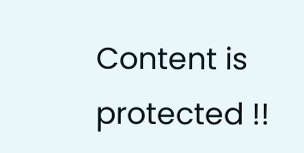Content is protected !!